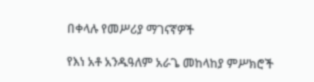በቀላሉ የመሥሪያ ማገናኛዎች

የእነ አቶ አንዱዓለም አራጌ መከላከያ ምሥክሮች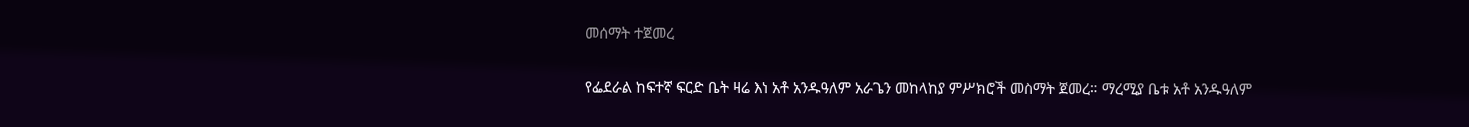መሰማት ተጀመረ

የፌደራል ከፍተኛ ፍርድ ቤት ዛሬ እነ አቶ አንዱዓለም አራጌን መከላከያ ምሥክሮች መስማት ጀመረ። ማረሚያ ቤቱ አቶ አንዱዓለም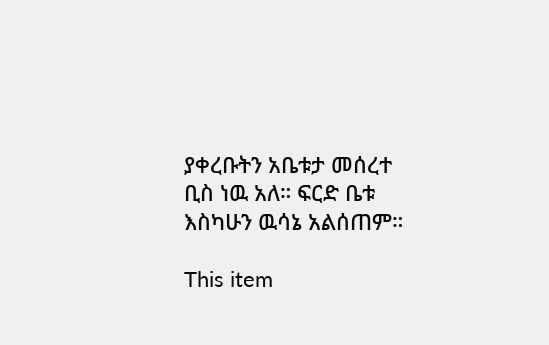ያቀረቡትን አቤቱታ መሰረተ ቢስ ነዉ አለ። ፍርድ ቤቱ እስካሁን ዉሳኔ አልሰጠም።

This item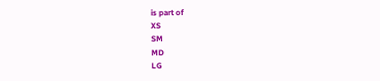is part of
XS
SM
MD
LG